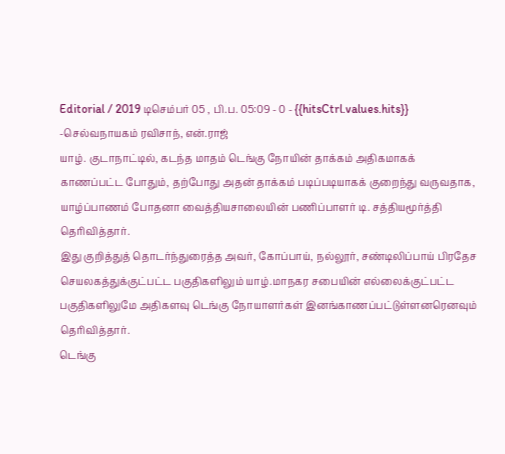Editorial / 2019 டிசெம்பர் 05 , பி.ப. 05:09 - 0 - {{hitsCtrl.values.hits}}
-செல்வநாயகம் ரவிசாந், என்.ராஜ்
யாழ். குடாநாட்டில், கடந்த மாதம் டெங்கு நோயின் தாக்கம் அதிகமாகக் காணப்பட்ட போதும், தற்போது அதன் தாக்கம் படிப்படியாகக் குறைந்து வருவதாக, யாழ்ப்பாணம் போதனா வைத்தியசாலையின் பணிப்பாளர் டி. சத்தியமூர்த்தி தெரிவித்தார்.
இது குறித்துத் தொடர்ந்துரைத்த அவர், கோப்பாய், நல்லூர், சண்டிலிப்பாய் பிரதேச செயலகத்துக்குட்பட்ட பகுதிகளிலும் யாழ்.மாநகர சபையின் எல்லைக்குட்பட்ட பகுதிகளிலுமே அதிகளவு டெங்கு நோயாளர்கள் இனங்காணப்பட்டுள்ளனரெனவும் தெரிவித்தார்.
டெங்கு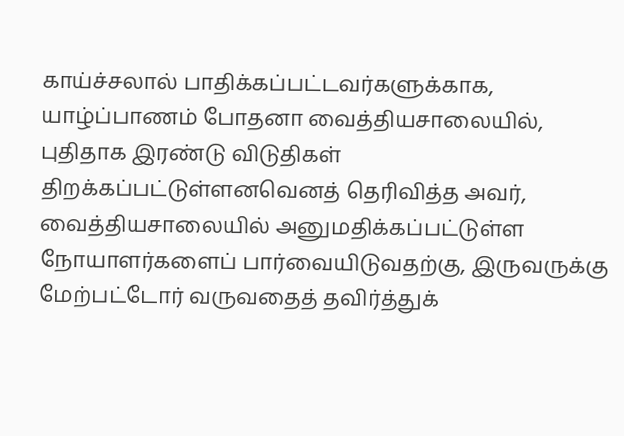காய்ச்சலால் பாதிக்கப்பட்டவர்களுக்காக, யாழ்ப்பாணம் போதனா வைத்தியசாலையில், புதிதாக இரண்டு விடுதிகள் திறக்கப்பட்டுள்ளனவெனத் தெரிவித்த அவர், வைத்தியசாலையில் அனுமதிக்கப்பட்டுள்ள நோயாளர்களைப் பார்வையிடுவதற்கு, இருவருக்கு மேற்பட்டோர் வருவதைத் தவிர்த்துக்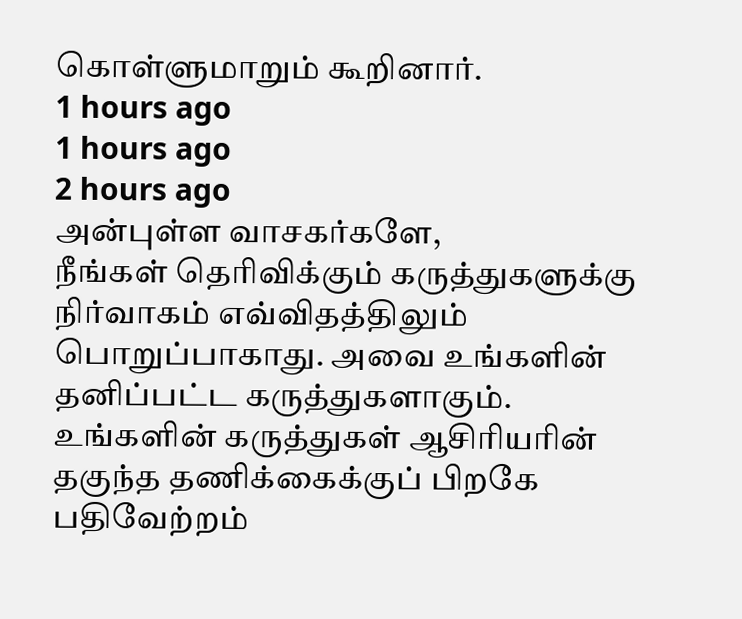கொள்ளுமாறும் கூறினார்.
1 hours ago
1 hours ago
2 hours ago
அன்புள்ள வாசகர்களே,
நீங்கள் தெரிவிக்கும் கருத்துகளுக்கு நிர்வாகம் எவ்விதத்திலும் பொறுப்பாகாது. அவை உங்களின் தனிப்பட்ட கருத்துகளாகும். உங்களின் கருத்துகள் ஆசிரியரின் தகுந்த தணிக்கைக்குப் பிறகே பதிவேற்றம்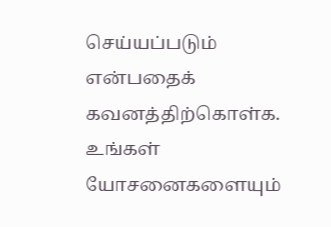செய்யப்படும் என்பதைக் கவனத்திற்கொள்க. உங்கள் யோசனைகளையும்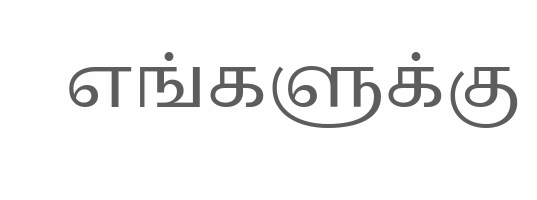எங்களுக்கு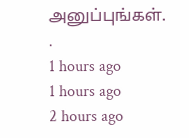அனுப்புங்கள். .
1 hours ago
1 hours ago
2 hours ago